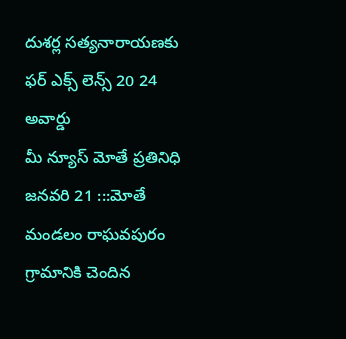దుశర్ల సత్యనారాయణకు ఫర్ ఎక్స్ లెన్స్ 20 24 అవార్డు
మీ న్యూస్ మోతే ప్రతినిధి జనవరి 21 :::మోతే మండలం రాఘవపురం గ్రామానికి చెందిన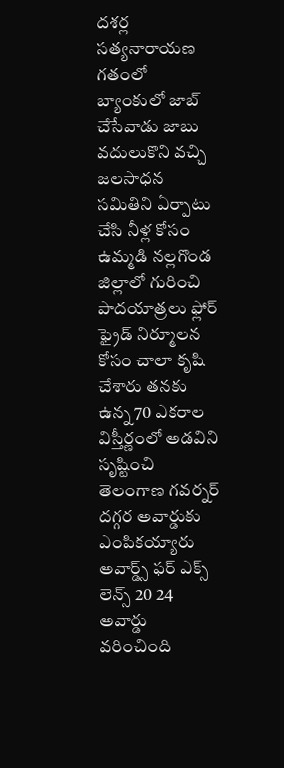దశర్ల సత్యనారాయణ గతంలో బ్యాంకులో జాబ్ చేసేవాడు జాబు వదులుకొని వచ్చి జలసాధన సమితిని ఏర్పాటు చేసి నీళ్ల కోసం ఉమ్మడి నల్లగొండ జిల్లాలో గురించి పాదయాత్రలు ఫ్లోర్ ఫ్రైడ్ నిర్మూలన కోసం చాలా కృషి చేశారు తనకు ఉన్న 70 ఎకరాల విస్తీర్ణంలో అడవిని సృష్టించి తెలంగాణ గవర్నర్ దగ్గర అవార్డుకు ఎంపికయ్యారు అవార్డ్స్ ఫర్ ఎక్స్ లెన్స్ 20 24 అవార్డు వరించింది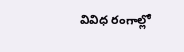వివిధ రంగాల్లో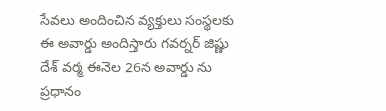సేవలు అందించిన వ్యక్తులు సంస్థలకు ఈ అవార్డు అందిస్తారు గవర్నర్ జిష్ణు దేశ్ వర్మ ఈనెల 26న అవార్డు ను ప్రధానం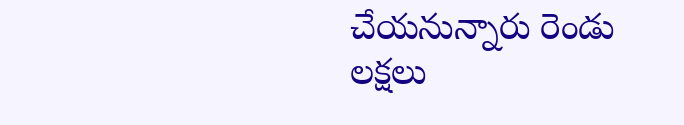చేయనున్నారు రెండు లక్షలు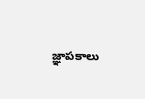జ్ఞాపకాలు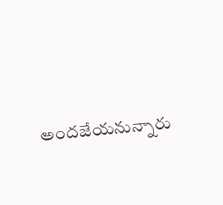అందజేయనున్నారు